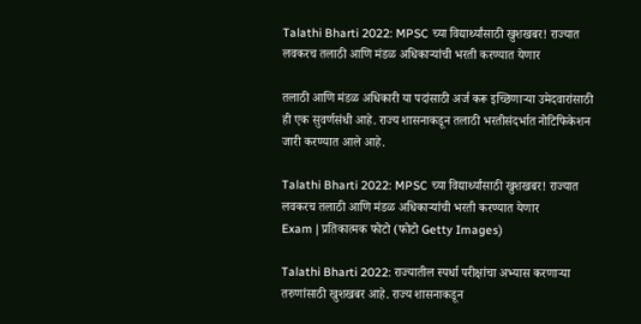Talathi Bharti 2022: MPSC च्या विद्यार्थ्यांसाठी खुशखबर! राज्यात लवकरच तलाठी आणि मंडळ अधिकाऱ्यांची भरती करण्यात येणार

तलाठी आणि मंडळ अधिकारी या पदांसाठी अर्ज करू इच्छिणाऱ्या उमेदवारांसाठी ही एक सुवर्णसंधी आहे. राज्य शासनाकडून तलाठी भरतीसंदर्भात नोटिफिकेशन जारी करण्यात आले आहे.

Talathi Bharti 2022: MPSC च्या विद्यार्थ्यांसाठी खुशखबर! राज्यात लवकरच तलाठी आणि मंडळ अधिकाऱ्यांची भरती करण्यात येणार
Exam | प्रतिकात्मक फोटो (फोटो Getty Images)

Talathi Bharti 2022: राज्यातील स्पर्धा परीक्षांचा अभ्यास करणाऱ्या तरुणांसाठी खुशखबर आहे. राज्य शासनाकडून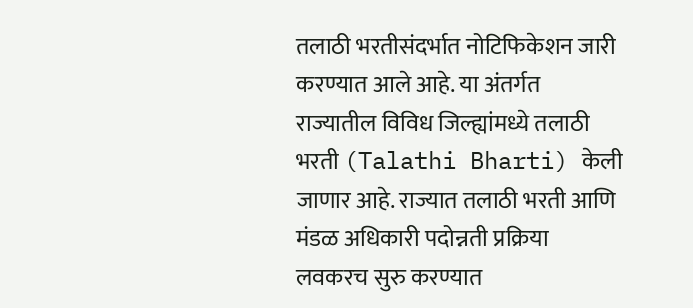तलाठी भरतीसंदर्भात नोटिफिकेशन जारी करण्यात आले आहे. या अंतर्गत राज्यातील विविध जिल्ह्यांमध्ये तलाठी भरती (Talathi Bharti) केली जाणार आहे. राज्यात तलाठी भरती आणि मंडळ अधिकारी पदोन्नती प्रक्रिया लवकरच सुरु करण्यात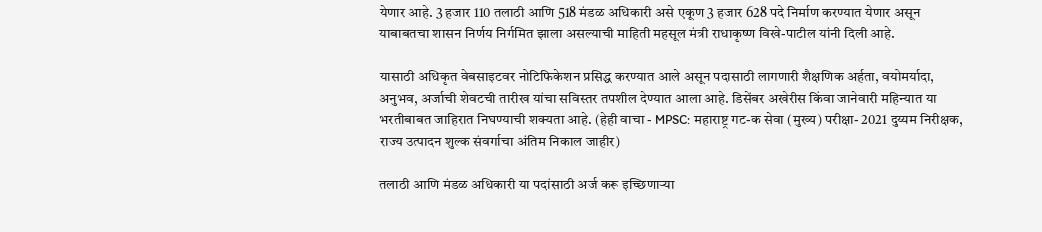येणार आहे. 3 हजार 110 तलाठी आणि 518 मंडळ‍ अधिकारी असे एकूण 3 हजार 628 पदे निर्माण करण्यात येणार असून याबाबतचा शासन निर्णय निर्गमित झाला असल्याची माहिती महसूल मंत्री राधाकृष्ण विखे-पाटील यांनी दिली आहे.

यासाठी अधिकृत वेबसाइटवर नोटिफिकेशन प्रसिद्ध करण्यात आले असून पदासाठी लागणारी शैक्षणिक अर्हता, वयोमर्यादा, अनुभव, अर्जाची शेवटची तारीख यांचा सविस्तर तपशील देण्यात आला आहे. डिसेंबर अखेरीस किंवा जानेवारी महिन्यात या भरतीबाबत जाहिरात निघण्याची शक्यता आहे. (हेही वाचा - MPSC: महाराष्ट्र गट-क सेवा (मुख्य) परीक्षा- 2021 दुय्यम निरीक्षक, राज्य उत्पादन शुल्क संवर्गाचा अंतिम निकाल जाहीर)

तलाठी आणि मंडळ अधिकारी या पदांसाठी अर्ज करू इच्छिणाऱ्या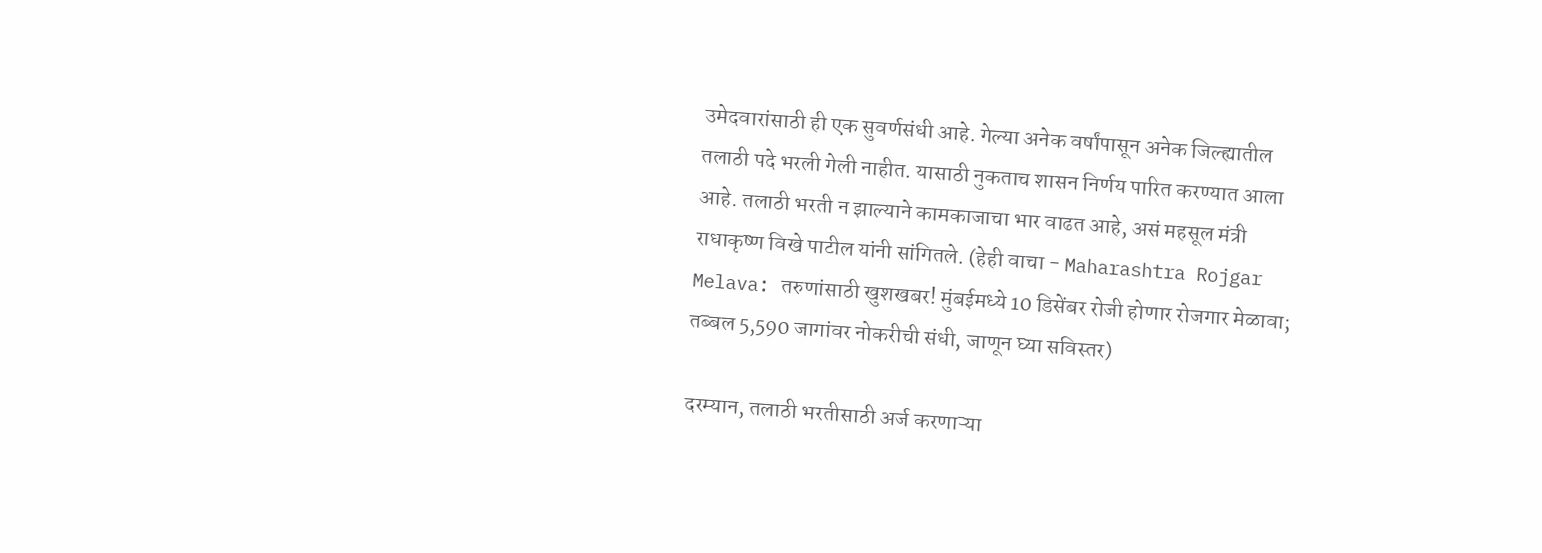उमेदवारांसाठी ही एक सुवर्णसंधी आहे. गेल्या अनेक वर्षांपासून अनेक जिल्ह्यातील तलाठी पदे भरली गेली नाहीत. यासाठी नुकताच शासन निर्णय पारित करण्यात आला आहे. तलाठी भरती न झाल्याने कामकाजाचा भार वाढत आहे, असं महसूल मंत्री राधाकृष्ण विखे पाटील यांनी सांगितले. (हेही वाचा - Maharashtra Rojgar Melava: तरुणांसाठी खुशखबर! मुंबईमध्ये 10 डिसेंबर रोजी होणार रोजगार मेळावा; तब्बल 5,590 जागांवर नोकरीची संधी, जाणून घ्या सविस्तर)

दरम्यान, तलाठी भरतीसाठी अर्ज करणाऱ्या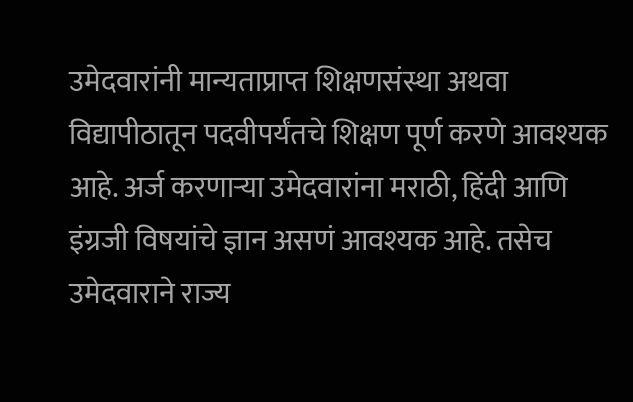उमेदवारांनी मान्यताप्राप्त शिक्षणसंस्था अथवा विद्यापीठातून पदवीपर्यंतचे शिक्षण पूर्ण करणे आवश्यक आहे. अर्ज करणाऱ्या उमेदवारांना मराठी, हिंदी आणि इंग्रजी विषयांचे ज्ञान असणं आवश्यक आहे. तसेच उमेदवाराने राज्य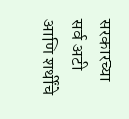सरकारच्या सर्व अटी आणि शर्थींचे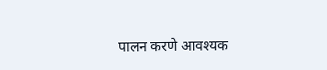पालन करणे आवश्यक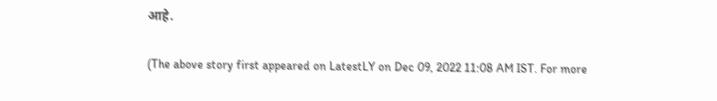आहे.

(The above story first appeared on LatestLY on Dec 09, 2022 11:08 AM IST. For more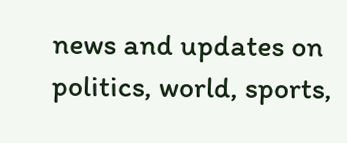news and updates on politics, world, sports,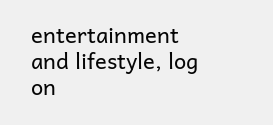entertainment and lifestyle, log on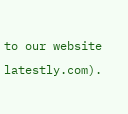to our website latestly.com).